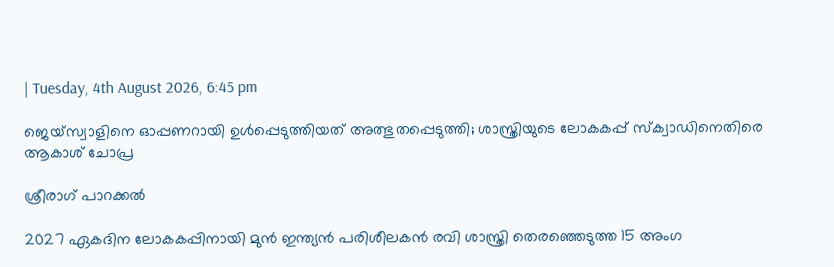| Tuesday, 4th August 2026, 6:45 pm

ജെയ്‌സ്വാളിനെ ഓപ്പണറായി ഉള്‍പ്പെടുത്തിയത് അത്ഭുതപ്പെടുത്തി; ശാസ്ത്രിയുടെ ലോകകപ്പ് സ്‌ക്വാഡിനെതിരെ ആകാശ് ചോപ്ര

ശ്രീരാഗ് പാറക്കല്‍

2027 ഏകദിന ലോകകപ്പിനായി മുന്‍ ഇന്ത്യന്‍ പരിശീലകന്‍ രവി ശാസ്ത്രി തെരഞ്ഞെടുത്ത 15 അംഗ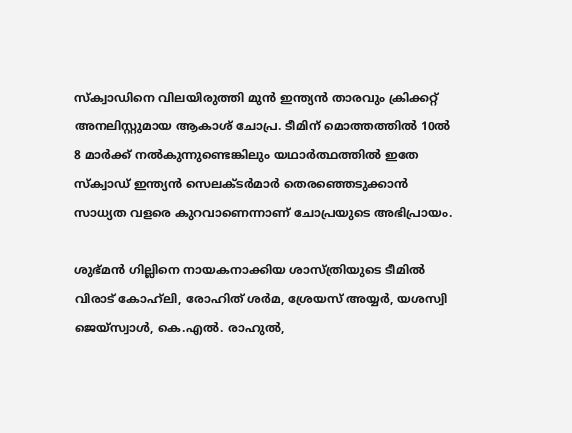സ്‌ക്വാഡിനെ വിലയിരുത്തി മുന്‍ ഇന്ത്യന്‍ താരവും ക്രിക്കറ്റ് അനലിസ്റ്റുമായ ആകാശ് ചോപ്ര. ടീമിന് മൊത്തത്തില്‍ 10ല്‍ 8 മാര്‍ക്ക് നല്‍കുന്നുണ്ടെങ്കിലും യഥാര്‍ത്ഥത്തില്‍ ഇതേ സ്‌ക്വാഡ് ഇന്ത്യന്‍ സെലക്ടര്‍മാര്‍ തെരഞ്ഞെടുക്കാന്‍ സാധ്യത വളരെ കുറവാണെന്നാണ് ചോപ്രയുടെ അഭിപ്രായം.

ശുഭ്മന്‍ ഗില്ലിനെ നായകനാക്കിയ ശാസ്ത്രിയുടെ ടീമില്‍ വിരാട് കോഹ്‌ലി, രോഹിത് ശര്‍മ, ശ്രേയസ് അയ്യര്‍, യശസ്വി ജെയ്‌സ്വാള്‍, കെ.എല്‍. രാഹുല്‍,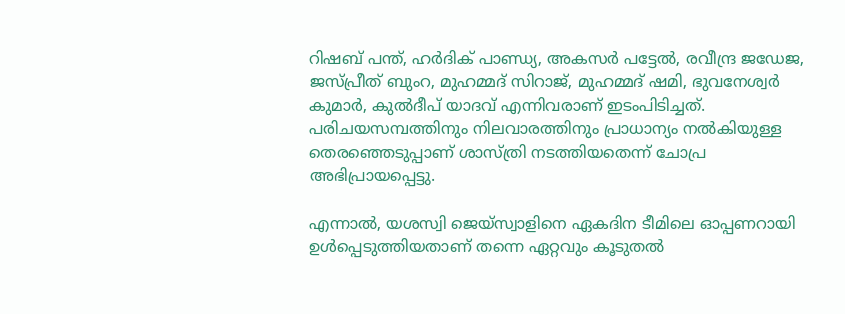റിഷബ് പന്ത്, ഹര്‍ദിക് പാണ്ഡ്യ, അകസര്‍ പട്ടേല്‍, രവീന്ദ്ര ജഡേജ, ജസ്പ്രീത് ബുംറ, മുഹമ്മദ് സിറാജ്, മുഹമ്മദ് ഷമി, ഭുവനേശ്വര്‍ കുമാര്‍, കുല്‍ദീപ് യാദവ് എന്നിവരാണ് ഇടംപിടിച്ചത്. പരിചയസമ്പത്തിനും നിലവാരത്തിനും പ്രാധാന്യം നല്‍കിയുള്ള തെരഞ്ഞെടുപ്പാണ് ശാസ്ത്രി നടത്തിയതെന്ന് ചോപ്ര അഭിപ്രായപ്പെട്ടു.

എന്നാല്‍, യശസ്വി ജെയ്‌സ്വാളിനെ ഏകദിന ടീമിലെ ഓപ്പണറായി ഉള്‍പ്പെടുത്തിയതാണ് തന്നെ ഏറ്റവും കൂടുതല്‍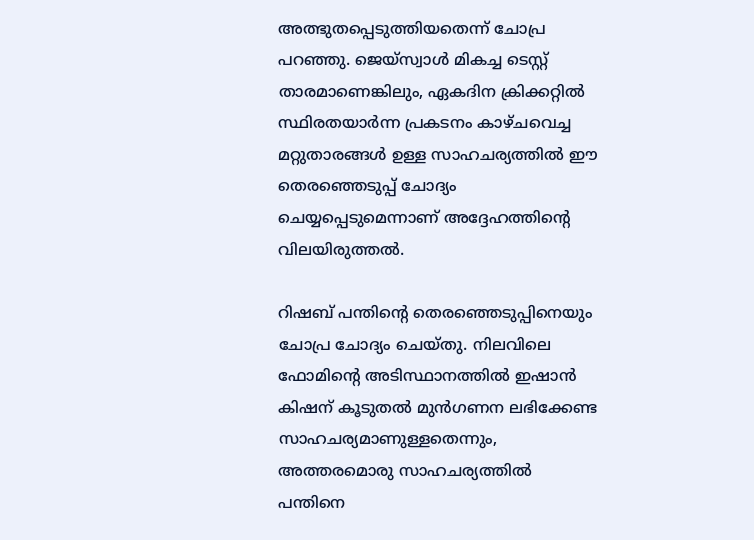അത്ഭുതപ്പെടുത്തിയതെന്ന് ചോപ്ര പറഞ്ഞു. ജെയ്‌സ്വാള്‍ മികച്ച ടെസ്റ്റ് താരമാണെങ്കിലും, ഏകദിന ക്രിക്കറ്റില്‍ സ്ഥിരതയാര്‍ന്ന പ്രകടനം കാഴ്ചവെച്ച മറ്റുതാരങ്ങള്‍ ഉള്ള സാഹചര്യത്തില്‍ ഈ തെരഞ്ഞെടുപ്പ് ചോദ്യം ചെയ്യപ്പെടുമെന്നാണ് അദ്ദേഹത്തിന്റെ വിലയിരുത്തല്‍.

റിഷബ് പന്തിന്റെ തെരഞ്ഞെടുപ്പിനെയും ചോപ്ര ചോദ്യം ചെയ്തു. നിലവിലെ ഫോമിന്റെ അടിസ്ഥാനത്തില്‍ ഇഷാന്‍ കിഷന് കൂടുതല്‍ മുന്‍ഗണന ലഭിക്കേണ്ട സാഹചര്യമാണുള്ളതെന്നും, അത്തരമൊരു സാഹചര്യത്തില്‍ പന്തിനെ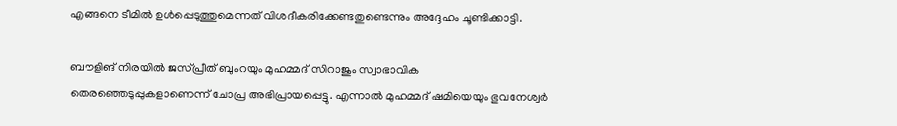എങ്ങനെ ടീമില്‍ ഉള്‍പ്പെടുത്തുമെന്നത് വിശദീകരിക്കേണ്ടതുണ്ടെന്നും അദ്ദേഹം ചൂണ്ടിക്കാട്ടി.

ബൗളിങ് നിരയില്‍ ജസ്പ്രീത് ബുംറയും മുഹമ്മദ് സിറാജും സ്വാഭാവിക തെരഞ്ഞെടുപ്പുകളാണെന്ന് ചോപ്ര അഭിപ്രായപ്പെട്ടു. എന്നാല്‍ മുഹമ്മദ് ഷമിയെയും ഭുവനേശ്വര്‍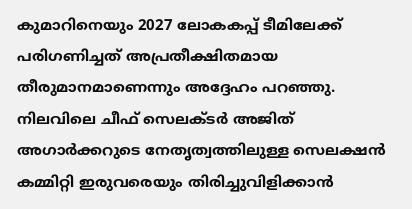കുമാറിനെയും 2027 ലോകകപ്പ് ടീമിലേക്ക് പരിഗണിച്ചത് അപ്രതീക്ഷിതമായ തീരുമാനമാണെന്നും അദ്ദേഹം പറഞ്ഞു. നിലവിലെ ചീഫ് സെലക്ടര്‍ അജിത് അഗാര്‍ക്കറുടെ നേതൃത്വത്തിലുള്ള സെലക്ഷന്‍ കമ്മിറ്റി ഇരുവരെയും തിരിച്ചുവിളിക്കാന്‍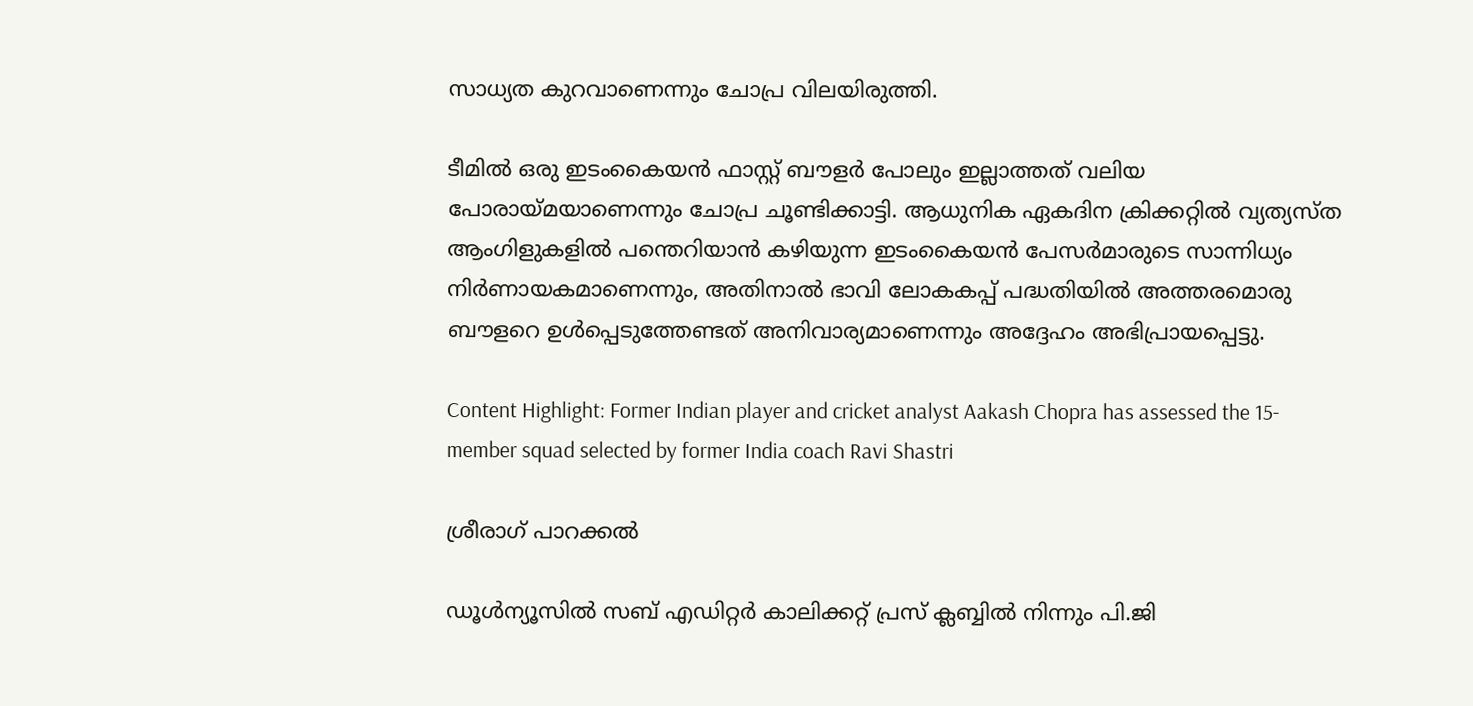സാധ്യത കുറവാണെന്നും ചോപ്ര വിലയിരുത്തി.

ടീമില്‍ ഒരു ഇടംകൈയന്‍ ഫാസ്റ്റ് ബൗളര്‍ പോലും ഇല്ലാത്തത് വലിയ പോരായ്മയാണെന്നും ചോപ്ര ചൂണ്ടിക്കാട്ടി. ആധുനിക ഏകദിന ക്രിക്കറ്റില്‍ വ്യത്യസ്ത ആംഗിളുകളില്‍ പന്തെറിയാന്‍ കഴിയുന്ന ഇടംകൈയന്‍ പേസര്‍മാരുടെ സാന്നിധ്യം നിര്‍ണായകമാണെന്നും, അതിനാല്‍ ഭാവി ലോകകപ്പ് പദ്ധതിയില്‍ അത്തരമൊരു ബൗളറെ ഉള്‍പ്പെടുത്തേണ്ടത് അനിവാര്യമാണെന്നും അദ്ദേഹം അഭിപ്രായപ്പെട്ടു.

Content Highlight: Former Indian player and cricket analyst Aakash Chopra has assessed the 15-member squad selected by former India coach Ravi Shastri

ശ്രീരാഗ് പാറക്കല്‍

ഡൂള്‍ന്യൂസില്‍ സബ് എഡിറ്റര്‍ കാലിക്കറ്റ് പ്രസ് ക്ലബ്ബില്‍ നിന്നും പി.ജി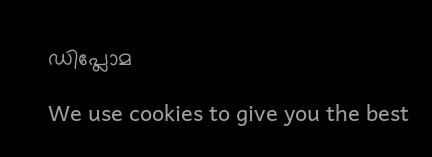ഡിപ്ലോമ

We use cookies to give you the best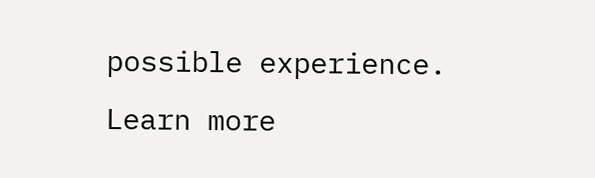possible experience. Learn more